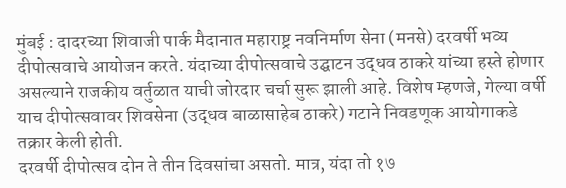मुंबई : दादरच्या शिवाजी पार्क मैदानात महाराष्ट्र नवनिर्माण सेना (मनसे) दरवर्षी भव्य दीपोत्सवाचे आयोजन करते. यंदाच्या दीपोत्सवाचे उद्घाटन उद्धव ठाकरे यांच्या हस्ते होणार असल्याने राजकीय वर्तुळात याची जोरदार चर्चा सुरू झाली आहे. विशेष म्हणजे, गेल्या वर्षी याच दीपोत्सवावर शिवसेना (उद्धव बाळासाहेब ठाकरे) गटाने निवडणूक आयोगाकडे तक्रार केली होती.
दरवर्षी दीपोत्सव दोन ते तीन दिवसांचा असतो. मात्र, यंदा तो १७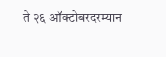ते २६ ऑक्टोबरदरम्यान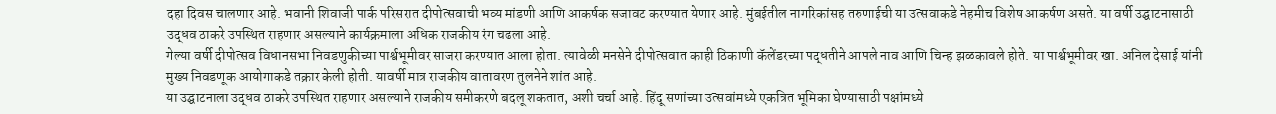दहा दिवस चालणार आहे. भवानी शिवाजी पार्क परिसरात दीपोत्सवाची भव्य मांडणी आणि आकर्षक सजावट करण्यात येणार आहे. मुंबईतील नागरिकांसह तरुणाईची या उत्सवाकडे नेहमीच विशेष आकर्षण असते. या वर्षी उद्घाटनासाठी उद्धव ठाकरे उपस्थित राहणार असल्याने कार्यक्रमाला अधिक राजकीय रंग चढला आहे.
गेल्या वर्षी दीपोत्सव विधानसभा निवडणुकीच्या पार्श्वभूमीवर साजरा करण्यात आला होता. त्यावेळी मनसेने दीपोत्सवात काही ठिकाणी कॅलेंडरच्या पद्धतीने आपले नाव आणि चिन्ह झळकावले होते. या पार्श्वभूमीवर खा. अनिल देसाई यांनी मुख्य निवडणूक आयोगाकडे तक्रार केली होती. यावर्षी मात्र राजकीय वातावरण तुलनेने शांत आहे.
या उद्घाटनाला उद्धव ठाकरे उपस्थित राहणार असल्याने राजकीय समीकरणे बदलू शकतात, अशी चर्चा आहे. हिंदू सणांच्या उत्सवांमध्ये एकत्रित भूमिका घेण्यासाठी पक्षांमध्ये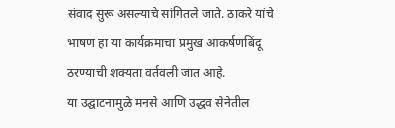संवाद सुरू असल्याचे सांगितले जाते. ठाकरे यांचे भाषण हा या कार्यक्रमाचा प्रमुख आकर्षणबिंदू ठरण्याची शक्यता वर्तवली जात आहे.
या उद्घाटनामुळे मनसे आणि उद्धव सेनेतील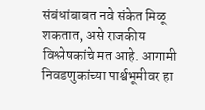संबंधांबाबत नवे संकेत मिळू शकतात, असे राजकीय विश्लेषकांचे मत आहे. आगामी निवडणुकांच्या पार्श्वभूमीवर हा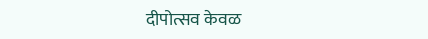दीपोत्सव केवळ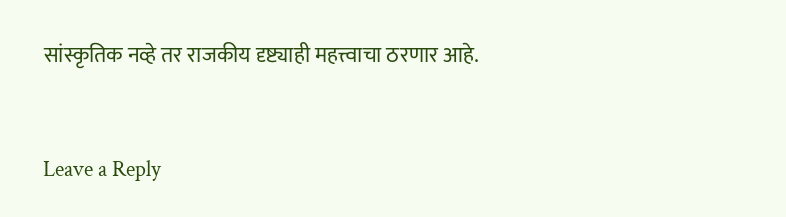सांस्कृतिक नव्हे तर राजकीय दृष्ट्याही महत्त्वाचा ठरणार आहे.


Leave a Reply